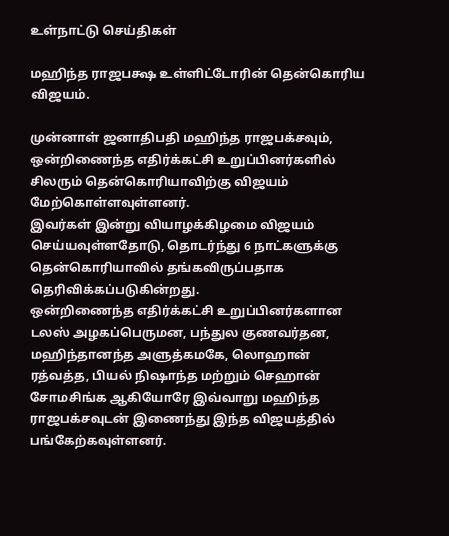உள்நாட்டு செய்திகள்

மஹிந்த ராஜபக்ஷ உள்ளிட்டோரின் தென்கொரிய விஜயம்.

முன்னாள் ஜனாதிபதி மஹிந்த ராஜபக்சவும், ஒன்றிணைந்த எதிர்க்கட்சி உறுப்பினர்களில் சிலரும் தென்கொரியாவிற்கு விஜயம் மேற்கொள்ளவுள்ளனர்.
இவர்கள் இன்று வியாழக்கிழமை விஜயம் செய்யவுள்ளதோடு, தொடர்ந்து 6 நாட்களுக்கு தென்கொரியாவில் தங்கவிருப்பதாக தெரிவிக்கப்படுகின்றது.
ஒன்றிணைந்த எதிர்க்கட்சி உறுப்பினர்களான டலஸ் அழகப்பெருமன, பந்துல குணவர்தன, மஹிந்தானந்த அளுத்கமகே, லொஹான் ரத்வத்த, பியல் நிஷாந்த மற்றும் செஹான் சோமசிங்க ஆகியோரே இவ்வாறு மஹிந்த ராஜபக்சவுடன் இணைந்து இந்த விஜயத்தில் பங்கேற்கவுள்ளனர்.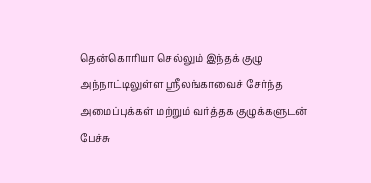தென்கொரியா செல்லும் இந்தக் குழு அந்நாட்டிலுள்ள ஸ்ரீலங்காவைச் சேர்ந்த அமைப்புக்கள் மற்றும் வர்த்தக குழுக்களுடன் பேச்சு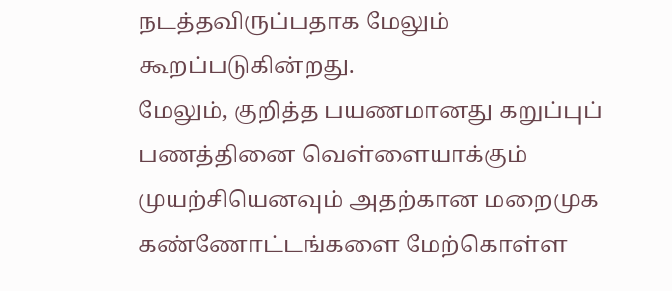நடத்தவிருப்பதாக மேலும் கூறப்படுகின்றது.
மேலும், குறித்த பயணமானது கறுப்புப் பணத்தினை வெள்ளையாக்கும் முயற்சியெனவும் அதற்கான மறைமுக கண்ணோட்டங்களை மேற்கொள்ள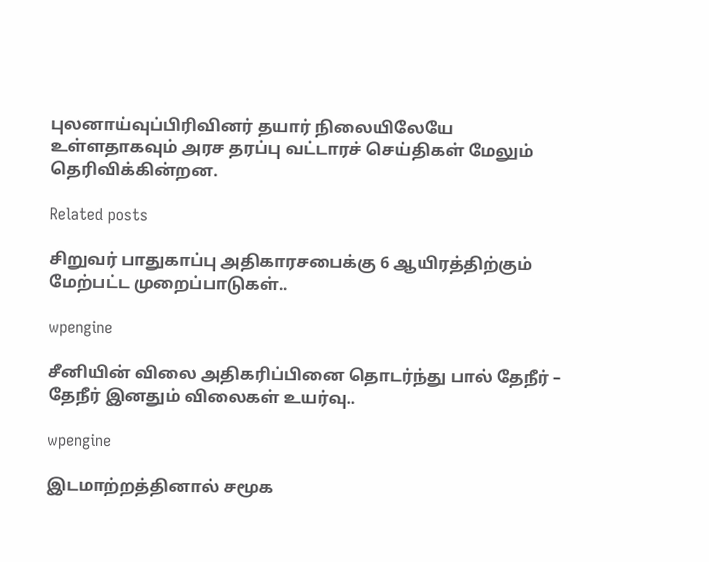புலனாய்வுப்பிரிவினர் தயார் நிலையிலேயே உள்ளதாகவும் அரச தரப்பு வட்டாரச் செய்திகள் மேலும் தெரிவிக்கின்றன.

Related posts

சிறுவர் பாதுகாப்பு அதிகாரசபைக்கு 6 ஆயிரத்திற்கும் மேற்பட்ட முறைப்பாடுகள்..

wpengine

சீனியின் விலை அதிகரிப்பினை தொடர்ந்து பால் தேநீர் – தேநீர் இனதும் விலைகள் உயர்வு..

wpengine

இடமாற்றத்தினால் சமூக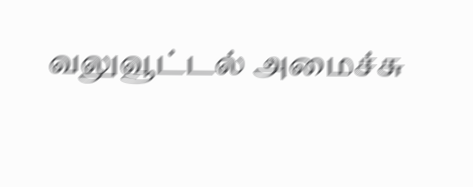வலுவூட்டல் அமைச்சு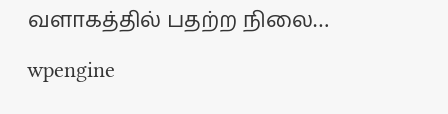வளாகத்தில் பதற்ற நிலை…

wpengine